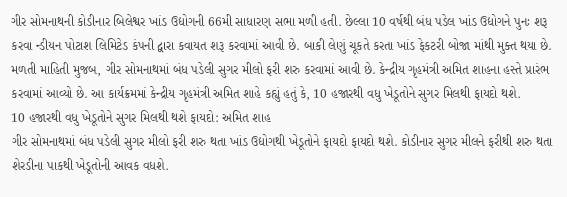ગીર સોમનાથની કોડીનાર બિલેશ્વર ખાંડ ઉદ્યોગની 66મી સાધારણ સભા મળી હતી. છેલ્લા 10 વર્ષથી બંધ પડેલ ખાંડ ઉદ્યોગને પુનઃ શરૂ કરવા ન્ડીયન પોટાશ લિમિટેડ કંપની દ્વારા કવાયત શરૂ કરવામાં આવી છે. બાકી લેણું ચૂકતે કરતા ખાંડ ફેકટરી બોજા માંથી મુક્ત થયા છે. મળતી માહિતી મુજબ, ગીર સોમનાથમાં બંધ પડેલી સુગર મીલો ફરી શરુ કરવામાં આવી છે. કેન્દ્રીય ગૃહમંત્રી અમિત શાહના હસ્તે પ્રારંભ કરવામાં આવ્યો છે. આ કાર્યક્રમમાં કેન્દ્રીય ગૃહમંત્રી અમિત શાહે કહ્યું હતું કે, 10 હજારથી વધુ ખેડૂતોને સુગર મિલથી ફાયદો થશે.
10 હજારથી વધુ ખેડૂતોને સુગર મિલથી થશે ફાયદો: અમિત શાહ
ગીર સોમનાથમાં બંધ પડેલી સુગર મીલો ફરી શરુ થતા ખાંડ ઉદ્યોગથી ખેડૂતોને ફાયદો ફાયદો થશે. કોડીનાર સુગર મીલને ફરીથી શરુ થતા શેરડીના પાકથી ખેડૂતોની આવક વધશે.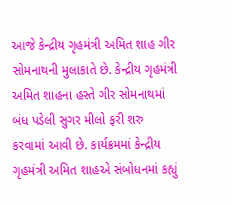આજે કેન્દ્રીય ગૃહમંત્રી અમિત શાહ ગીર સોમનાથની મુલાકાતે છે. કેન્દ્રીય ગૃહમંત્રી અમિત શાહના હસ્તે ગીર સોમનાથમાં બંધ પડેલી સુગર મીલો ફરી શરુ કરવામાં આવી છે. કાર્યક્રમમાં કેન્દ્રીય ગૃહમંત્રી અમિત શાહએ સંબોધનમાં કહ્યું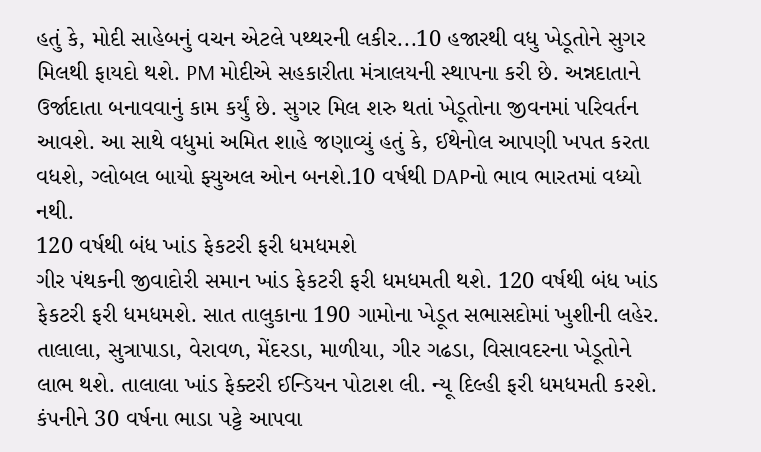હતું કે, મોદી સાહેબનું વચન એટલે પથ્થરની લકીર...10 હજારથી વધુ ખેડૂતોને સુગર મિલથી ફાયદો થશે. PM મોદીએ સહકારીતા મંત્રાલયની સ્થાપના કરી છે. અન્નદાતાને ઉર્જાદાતા બનાવવાનું કામ કર્યું છે. સુગર મિલ શરુ થતાં ખેડૂતોના જીવનમાં પરિવર્તન આવશે. આ સાથે વધુમાં અમિત શાહે જણાવ્યું હતું કે, ઈથેનોલ આપણી ખપત કરતા વધશે, ગ્લોબલ બાયો ફ્યુઅલ ઓન બનશે.10 વર્ષથી DAPનો ભાવ ભારતમાં વધ્યો નથી.
120 વર્ષથી બંધ ખાંડ ફેકટરી ફરી ધમધમશે
ગીર પંથકની જીવાદોરી સમાન ખાંડ ફેકટરી ફરી ધમધમતી થશે. 120 વર્ષથી બંધ ખાંડ ફેકટરી ફરી ધમધમશે. સાત તાલુકાના 190 ગામોના ખેડૂત સભાસદોમાં ખુશીની લહેર. તાલાલા, સુત્રાપાડા, વેરાવળ, મેંદરડા, માળીયા, ગીર ગઢડા, વિસાવદરના ખેડૂતોને લાભ થશે. તાલાલા ખાંડ ફેક્ટરી ઈન્ડિયન પોટાશ લી. ન્યૂ દિલ્હી ફરી ધમધમતી કરશે. કંપનીને 30 વર્ષના ભાડા પટ્ટે આપવા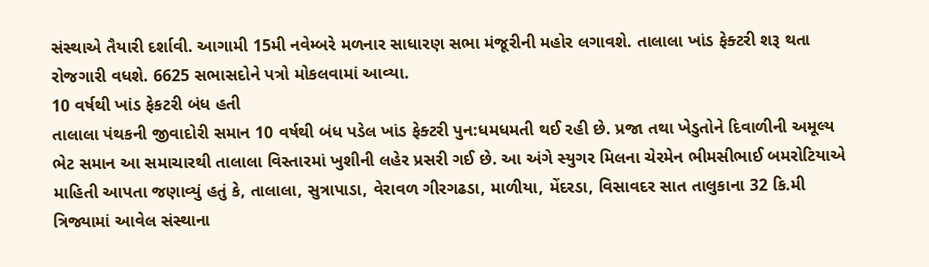સંસ્થાએ તૈયારી દર્શાવી. આગામી 15મી નવેમ્બરે મળનાર સાધારણ સભા મંજૂરીની મહોર લગાવશે. તાલાલા ખાંડ ફેક્ટરી શરૂ થતા રોજગારી વધશે. 6625 સભાસદોને પત્રો મોકલવામાં આવ્યા.
10 વર્ષથી ખાંડ ફેકટરી બંધ હતી
તાલાલા પંથકની જીવાદોરી સમાન 10 વર્ષથી બંધ પડેલ ખાંડ ફેક્ટરી પુન:ધમધમતી થઈ રહી છે. પ્રજા તથા ખેડુતોને દિવાળીની અમૂલ્ય ભેટ સમાન આ સમાચારથી તાલાલા વિસ્તારમાં ખુશીની લહેર પ્રસરી ગઈ છે. આ અંગે સ્યુગર મિલના ચેરમેન ભીમસીભાઈ બમરોટિયાએ માહિતી આપતા જણાવ્યું હતું કે, તાલાલા, સુત્રાપાડા, વેરાવળ ગીરગઢડા, માળીયા, મેંદરડા, વિસાવદર સાત તાલુકાના 32 કિ.મી ત્રિજ્યામાં આવેલ સંસ્થાના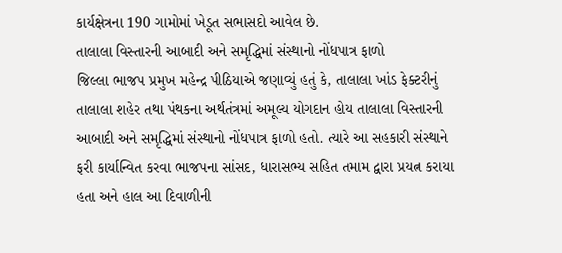કાર્યક્ષેત્રના 190 ગામોમાં ખેડૂત સભાસદો આવેલ છે.
તાલાલા વિસ્તારની આબાદી અને સમૃદ્ધિમાં સંસ્થાનો નોંધપાત્ર ફાળો
જિલ્લા ભાજપ પ્રમુખ મહેન્દ્ર પીઠિયાએ જણાવ્યું હતું કે, તાલાલા ખાંડ ફેક્ટરીનું તાલાલા શહેર તથા પંથકના અર્થતંત્રમાં અમૂલ્ય યોગદાન હોય તાલાલા વિસ્તારની આબાદી અને સમૃદ્ધિમાં સંસ્થાનો નોંધપાત્ર ફાળો હતો. ત્યારે આ સહકારી સંસ્થાને ફરી કાર્યાન્વિત કરવા ભાજપના સાંસદ, ધારાસભ્ય સહિત તમામ દ્વારા પ્રયત્ન કરાયા હતા અને હાલ આ દિવાળીની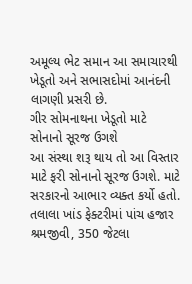અમૂલ્ય ભેટ સમાન આ સમાચારથી ખેડૂતો અને સભાસદોમાં આનંદની લાગણી પ્રસરી છે.
ગીર સોમનાથના ખેડૂતો માટે સોનાનો સૂરજ ઉગશે
આ સંસ્થા શરૂ થાય તો આ વિસ્તાર માટે ફરી સોનાનો સૂરજ ઉગશે. માટે સરકારનો આભાર વ્યક્ત કર્યો હતો. તલાલા ખાંડ ફેક્ટરીમાં પાંચ હજાર શ્રમજીવી, 350 જેટલા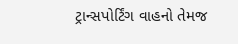ટ્રાન્સપોર્ટિંગ વાહનો તેમજ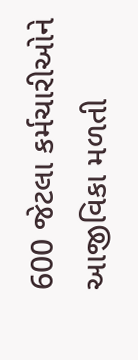600 જેટલા કર્મચારીઓને આજીવિકા મળતી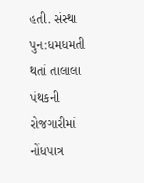હતી. સંસ્થા પુન:ધમધમતી થતાં તાલાલા પંથકની રોજગારીમાં નોંધપાત્ર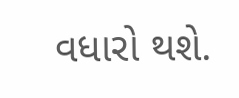વધારો થશે.